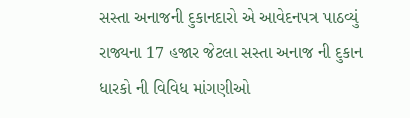સસ્તા અનાજની દુકાનદારો એ આવેદનપત્ર પાઠવ્યું
રાજ્યના 17 હજાર જેટલા સસ્તા અનાજ ની દુકાન ધારકો ની વિવિધ માંગણીઓ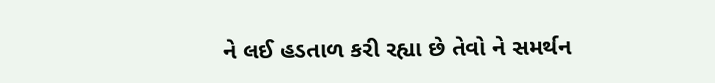ને લઈ હડતાળ કરી રહ્યા છે તેવો ને સમર્થન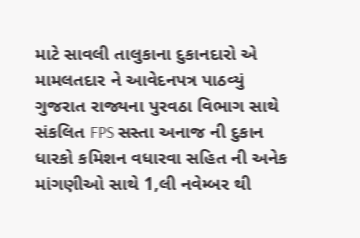માટે સાવલી તાલુકાના દુકાનદારો એ મામલતદાર ને આવેદનપત્ર પાઠવ્યું
ગુજરાત રાજ્યના પુરવઠા વિભાગ સાથે સંકલિત FPS સસ્તા અનાજ ની દુકાન ધારકો કમિશન વધારવા સહિત ની અનેક માંગણીઓ સાથે 1,લી નવેમ્બર થી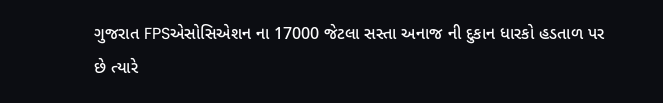ગુજરાત FPSએસોસિએશન ના 17000 જેટલા સસ્તા અનાજ ની દુકાન ધારકો હડતાળ પર છે ત્યારે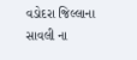વડોદરા જિલ્લાના સાવલી ના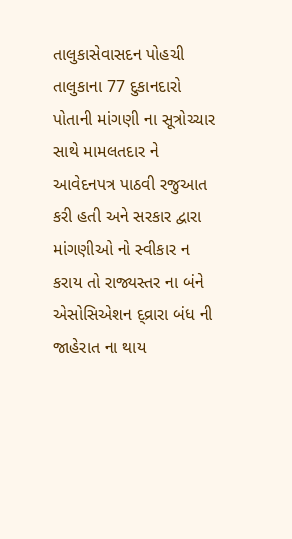તાલુકાસેવાસદન પોહચી તાલુકાના 77 દુકાનદારો પોતાની માંગણી ના સૂત્રોચ્ચાર સાથે મામલતદાર ને આવેદનપત્ર પાઠવી રજુઆત કરી હતી અને સરકાર દ્વારા માંગણીઓ નો સ્વીકાર ન કરાય તો રાજ્યસ્તર ના બંને એસોસિએશન દ્વ્રારા બંધ ની જાહેરાત ના થાય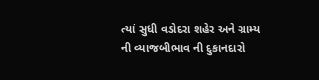ત્યાં સુધી વડોદરા શહેર અને ગ્રામ્ય ની વ્યાજબીભાવ ની દુકાનદારો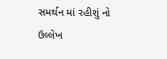સમર્થન માં રહીશું નો ઉલ્લેખ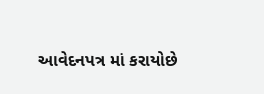આવેદનપત્ર માં કરાયોછે